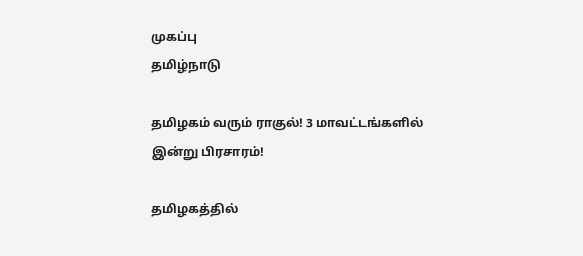முகப்பு
தமிழ்நாடு

தமிழகம் வரும் ராகுல்! 3 மாவட்டங்களில் இன்று பிரசாரம்!

தமிழகத்தில்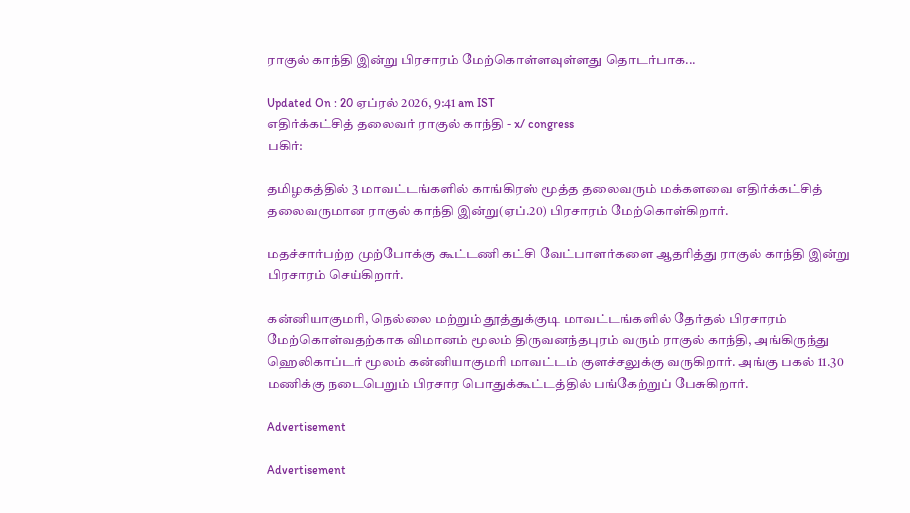ராகுல் காந்தி இன்று பிரசாரம் மேற்கொள்ளவுள்ளது தொடர்பாக...

Updated On : 20 ஏப்ரல் 2026, 9:41 am IST
எதிர்க்கட்சித் தலைவர் ராகுல் காந்தி - x/ congress
பகிர்:

தமிழகத்தில் 3 மாவட்டங்களில் காங்கிரஸ் மூத்த தலைவரும் மக்களவை எதிர்க்கட்சித் தலைவருமான ராகுல் காந்தி இன்று(ஏப்.20) பிரசாரம் மேற்கொள்கிறார்.

மதச்சார்பற்ற முற்போக்கு கூட்டணி கட்சி வேட்பாளர்களை ஆதரித்து ராகுல் காந்தி இன்று பிரசாரம் செய்கிறார்.

கன்னியாகுமரி, நெல்லை மற்றும் தூத்துக்குடி மாவட்டங்களில் தேர்தல் பிரசாரம் மேற்கொள்வதற்காக விமானம் மூலம் திருவனந்தபுரம் வரும் ராகுல் காந்தி, அங்கிருந்து ஹெலிகாப்டர் மூலம் கன்னியாகுமரி மாவட்டம் குளச்சலுக்கு வருகிறார். அங்கு பகல் 11.30 மணிக்கு நடைபெறும் பிரசார பொதுக்கூட்டத்தில் பங்கேற்றுப் பேசுகிறார்.

Advertisement

Advertisement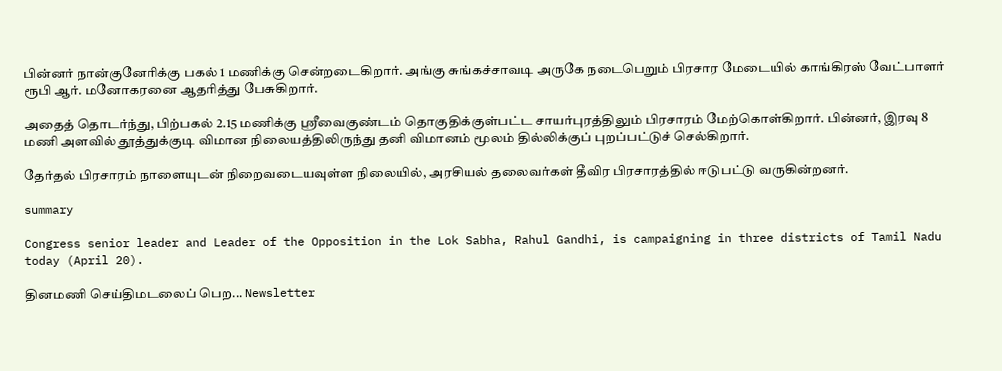பின்னர் நான்குனேரிக்கு பகல் 1 மணிக்கு சென்றடைகிறார். அங்கு சுங்கச்சாவடி அருகே நடைபெறும் பிரசார மேடையில் காங்கிரஸ் வேட்பாளர் ரூபி ஆர். மனோகரனை ஆதரித்து பேசுகிறார்.

அதைத் தொடர்ந்து, பிற்பகல் 2.15 மணிக்கு ஸ்ரீவைகுண்டம் தொகுதிக்குள்பட்ட சாயர்புரத்திலும் பிரசாரம் மேற்கொள்கிறார். பின்னர், இரவு 8 மணி அளவில் தூத்துக்குடி விமான நிலையத்திலிருந்து தனி விமானம் மூலம் தில்லிக்குப் புறப்பட்டுச் செல்கிறார்.

தேர்தல் பிரசாரம் நாளையுடன் நிறைவடையவுள்ள நிலையில், அரசியல் தலைவர்கள் தீவிர பிரசாரத்தில் ஈடுபட்டு வருகின்றனர்.

summary

Congress senior leader and Leader of the Opposition in the Lok Sabha, Rahul Gandhi, is campaigning in three districts of Tamil Nadu today (April 20).

தினமணி செய்திமடலைப் பெற... Newsletter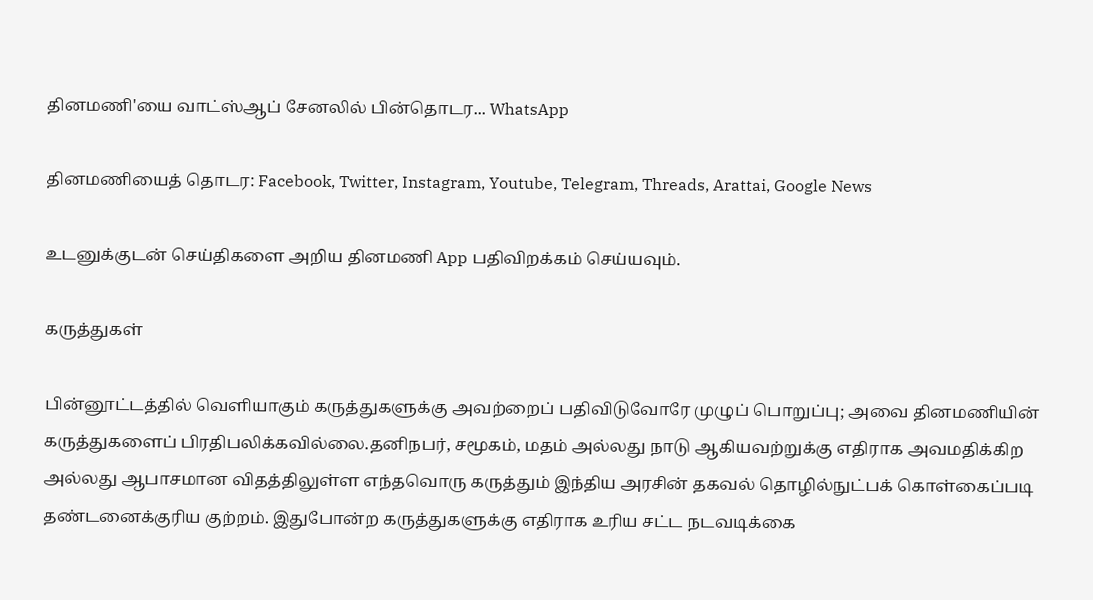தினமணி'யை வாட்ஸ்ஆப் சேனலில் பின்தொடர... WhatsApp

தினமணியைத் தொடர: Facebook, Twitter, Instagram, Youtube, Telegram, Threads, Arattai, Google News

உடனுக்குடன் செய்திகளை அறிய தினமணி App பதிவிறக்கம் செய்யவும்.

கருத்துகள்

பின்னூட்டத்தில் வெளியாகும் கருத்துகளுக்கு அவற்றைப் பதிவிடுவோரே முழுப் பொறுப்பு; அவை தினமணியின் கருத்துகளைப் பிரதிபலிக்கவில்லை.தனிநபர், சமூகம், மதம் அல்லது நாடு ஆகியவற்றுக்கு எதிராக அவமதிக்கிற அல்லது ஆபாசமான விதத்திலுள்ள எந்தவொரு கருத்தும் இந்திய அரசின் தகவல் தொழில்நுட்பக் கொள்கைப்படி தண்டனைக்குரிய குற்றம். இதுபோன்ற கருத்துகளுக்கு எதிராக உரிய சட்ட நடவடிக்கை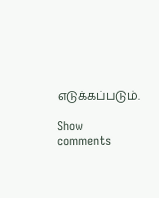எடுக்கப்படும்.

Show comments